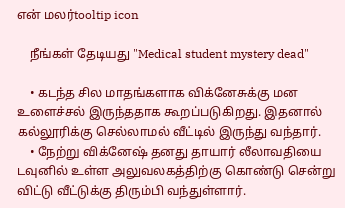என் மலர்tooltip icon

    நீங்கள் தேடியது "Medical student mystery dead"

    • கடந்த சில மாதங்களாக விக்னேசுக்கு மன உளைச்சல் இருந்ததாக கூறப்படுகிறது. இதனால் கல்லூரிக்கு செல்லாமல் வீட்டில் இருந்து வந்தார்.
    • நேற்று விக்னேஷ் தனது தாயார் லீலாவதியை டவுனில் உள்ள அலுவலகத்திற்கு கொண்டு சென்று விட்டு வீட்டுக்கு திரும்பி வந்துள்ளார்.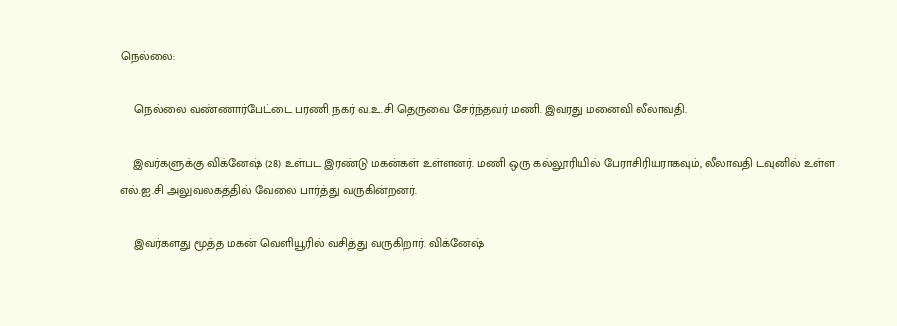நெல்லை:

    நெல்லை வண்ணார்பேட்டை பரணி நகர் வ.உ.சி தெருவை சேர்ந்தவர் மணி. இவரது மனைவி லீலாவதி.

    இவர்களுக்கு விக்னேஷ் (28) உள்பட இரண்டு மகன்கள் உள்ளனர். மணி ஒரு கல்லூரியில் பேராசிரியராகவும், லீலாவதி டவுனில் உள்ள எல்.ஐ.சி அலுவலகத்தில் வேலை பார்த்து வருகின்றனர்.

    இவர்களது மூத்த மகன் வெளியூரில் வசித்து வருகிறார். விக்னேஷ்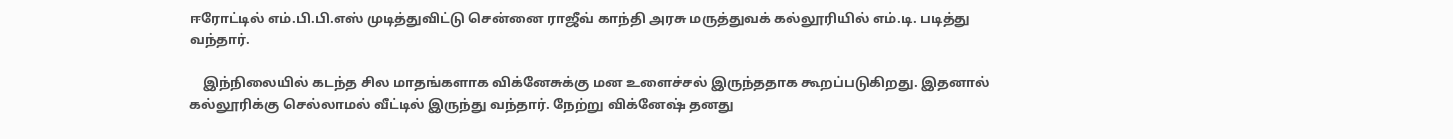ஈரோட்டில் எம்.பி.பி.எஸ் முடித்துவிட்டு சென்னை ராஜீவ் காந்தி அரசு மருத்துவக் கல்லூரியில் எம்.டி. படித்து வந்தார்.

    இந்நிலையில் கடந்த சில மாதங்களாக விக்னேசுக்கு மன உளைச்சல் இருந்ததாக கூறப்படுகிறது. இதனால் கல்லூரிக்கு செல்லாமல் வீட்டில் இருந்து வந்தார். நேற்று விக்னேஷ் தனது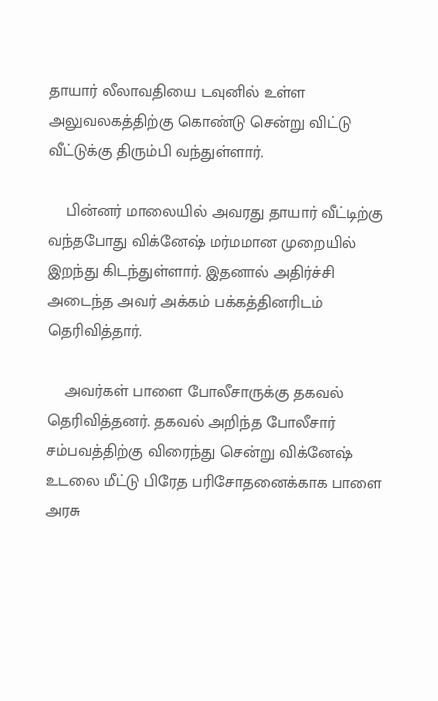தாயார் லீலாவதியை டவுனில் உள்ள அலுவலகத்திற்கு கொண்டு சென்று விட்டு வீட்டுக்கு திரும்பி வந்துள்ளார்.

    பின்னர் மாலையில் அவரது தாயார் வீட்டிற்கு வந்தபோது விக்னேஷ் மர்மமான முறையில் இறந்து கிடந்துள்ளார். இதனால் அதிர்ச்சி அடைந்த அவர் அக்கம் பக்கத்தினரிடம் தெரிவித்தார்.

    அவர்கள் பாளை போலீசாருக்கு தகவல் தெரிவித்தனர். தகவல் அறிந்த போலீசார் சம்பவத்திற்கு விரைந்து சென்று விக்னேஷ் உடலை மீட்டு பிரேத பரிசோதனைக்காக பாளை அரசு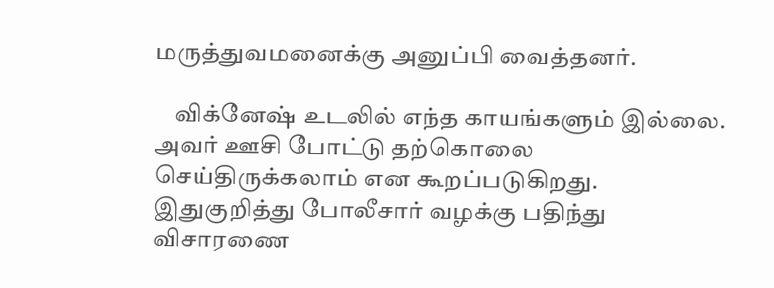மருத்துவமனைக்கு அனுப்பி வைத்தனர்.

    விக்னேஷ் உடலில் எந்த காயங்களும் இல்லை. அவர் ஊசி போட்டு தற்கொலை செய்திருக்கலாம் என கூறப்படுகிறது. இதுகுறித்து போலீசார் வழக்கு பதிந்து விசாரணை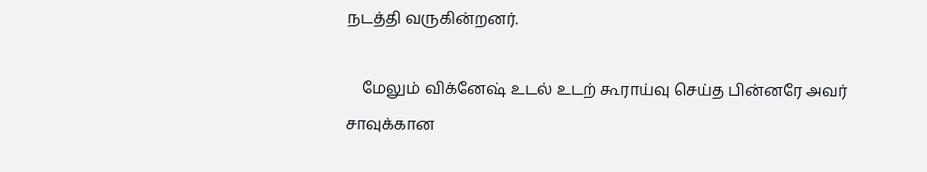நடத்தி வருகின்றனர்.

    மேலும் விக்னேஷ் உடல் உடற் கூராய்வு செய்த பின்னரே அவர் சாவுக்கான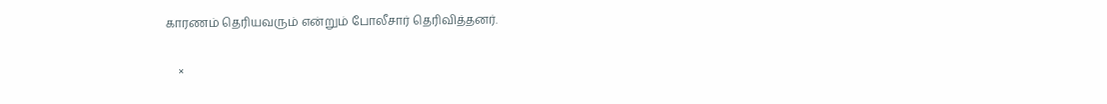காரணம் தெரியவரும் என்றும் போலீசார் தெரிவித்தனர்.

    ×